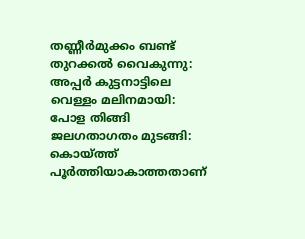തണ്ണീർമുക്കം ബണ്ട് തുറക്കൽ വൈകുന്നു: അപ്പർ കുട്ടനാട്ടിലെ വെള്ളം മലിനമായി: പോള തിങ്ങി ജലഗതാഗതം മുടങ്ങി: കൊയ്ത്ത് പൂർത്തിയാകാത്തതാണ്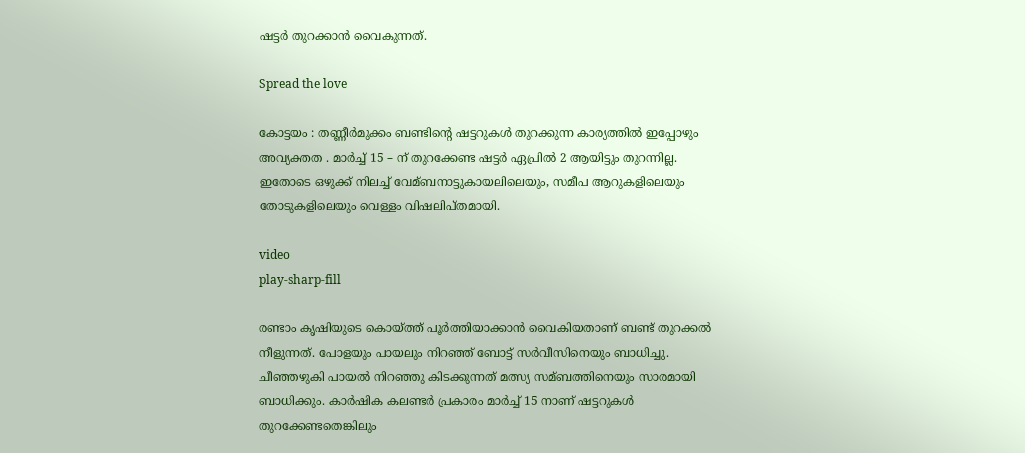ഷട്ടർ തുറക്കാൻ വൈകുന്നത്.

Spread the love

കോട്ടയം : തണ്ണീർമുക്കം ബണ്ടിന്റെ ഷട്ടറുകള്‍ തുറക്കുന്ന കാര്യത്തിൽ ഇപ്പോഴും അവ്യക്തത . മാർച്ച് 15 – ന് തുറക്കേണ്ട ഷട്ടർ ഏപ്രിൽ 2 ആയിട്ടും തുറന്നില്ല. ഇതോടെ ഒഴുക്ക് നിലച്ച്‌ വേമ്ബനാട്ടുകായലിലെയും, സമീപ ആറുകളിലെയും തോടുകളിലെയും വെള്ളം വിഷലിപ്തമായി.

video
play-sharp-fill

രണ്ടാം കൃഷിയുടെ കൊയ്‌ത്ത് പൂർത്തിയാക്കാൻ വൈകിയതാണ് ബണ്ട് തുറക്കല്‍ നീളുന്നത്. പോളയും പായലും നിറഞ്ഞ് ബോട്ട് സർവീസിനെയും ബാധിച്ചു. ചീഞ്ഞഴുകി പായല്‍ നിറഞ്ഞു കിടക്കുന്നത് മത്സ്യ സമ്ബത്തിനെയും സാരമായി ബാധിക്കും. കാർഷിക കലണ്ടർ പ്രകാരം മാർച്ച്‌ 15 നാണ് ഷട്ടറുകള്‍ തുറക്കേണ്ടതെങ്കിലും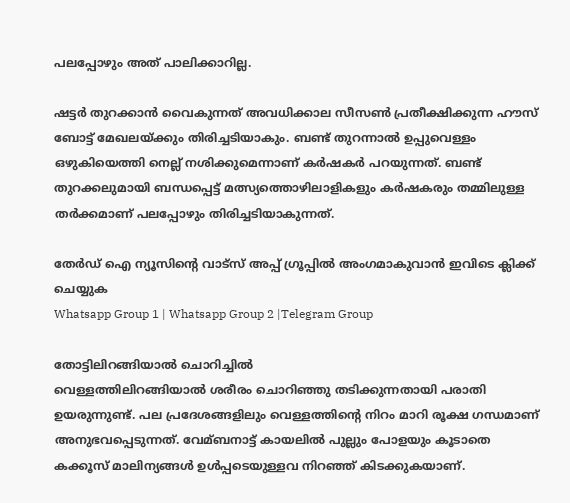പലപ്പോഴും അത് പാലിക്കാറില്ല.

ഷട്ടർ തുറക്കാൻ വൈകുന്നത് അവധിക്കാല സീസണ്‍ പ്രതീക്ഷിക്കുന്ന ഹൗസ് ബോട്ട് മേഖലയ്ക്കും തിരിച്ചടിയാകും. ബണ്ട് തുറന്നാല്‍ ഉപ്പുവെള്ളം ഒഴുകിയെത്തി നെല്ല് നശിക്കുമെന്നാണ് കർഷകർ പറയുന്നത്. ബണ്ട് തുറക്കലുമായി ബന്ധപ്പെട്ട് മത്സ്യത്തൊഴിലാളികളും കർഷകരും തമ്മിലുള്ള തർക്കമാണ് പലപ്പോഴും തിരിച്ചടിയാകുന്നത്.

തേർഡ് ഐ ന്യൂസിന്റെ വാട്സ് അപ്പ് ഗ്രൂപ്പിൽ അംഗമാകുവാൻ ഇവിടെ ക്ലിക്ക് ചെയ്യുക
Whatsapp Group 1 | Whatsapp Group 2 |Telegram Group

തോട്ടിലിറങ്ങിയാല്‍ ചൊറിച്ചില്‍
വെള്ളത്തിലിറങ്ങിയാല്‍ ശരീരം ചൊറിഞ്ഞു തടിക്കുന്നതായി പരാതി ഉയരുന്നുണ്ട്. പല പ്രദേശങ്ങളിലും വെള്ളത്തിന്റെ നിറം മാറി രൂക്ഷ ഗന്ധമാണ് അനുഭവപ്പെടുന്നത്. വേമ്ബനാട്ട് കായലില്‍ പുല്ലും പോളയും കൂടാതെ കക്കൂസ് മാലിന്യങ്ങള്‍ ഉള്‍പ്പടെയുള്ളവ നിറഞ്ഞ് കിടക്കുകയാണ്.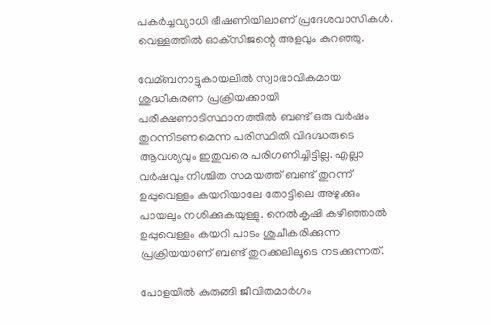പകർച്ചവ്യാധി ഭീഷണിയിലാണ് പ്രദേശവാസികള്‍. വെള്ളത്തില്‍ ഓക്‌സിജന്റെ അളവും കുറഞ്ഞു.

വേമ്ബനാട്ടുകായലില്‍ സ്വാഭാവികമായ ശുദ്ധീകരണ പ്രക്രിയക്കായി പരീക്ഷണാടിസ്ഥാനത്തില്‍ ബണ്ട് ഒരു വർഷം തുറന്നിടണമെന്ന പരിസ്ഥിതി വിദഗ്ദ്ധരുടെ ആവശ്യവും ഇതുവരെ പരിഗണിച്ചിട്ടില്ല. എല്ലാ വർഷവും നിശ്ചിത സമയത്ത് ബണ്ട് തുറന്ന് ഉപ്പുവെള്ളം കയറിയാലേ തോട്ടിലെ അഴുക്കും പായലും നശിക്കുകയുള്ളു. നെൽകൃഷി കഴിഞ്ഞാൽ ഉപ്പുവെള്ളം കയറി പാടം ശുചീകരിക്കുന്ന പ്രക്രിയയാണ് ബണ്ട് തുറക്കലിലൂടെ നടക്കുന്നത്.

പോളയില്‍ കുരുങ്ങി ജീവിതമാർഗം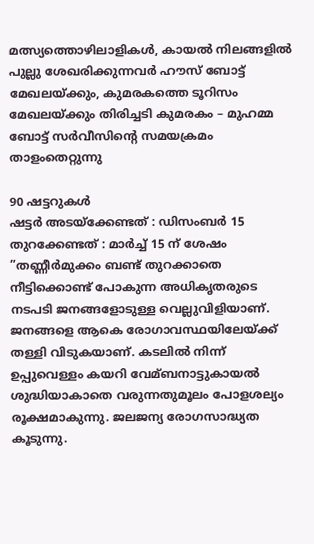മത്സ്യത്തൊഴിലാളികള്‍, കായല്‍ നിലങ്ങളില്‍ പുല്ലു ശേഖരിക്കുന്നവർ ഹൗസ് ബോട്ട് മേഖലയ്ക്കും, കുമരകത്തെ ടൂറിസം മേഖലയ്ക്കും തിരിച്ചടി കുമരകം – മുഹമ്മ ബോട്ട് സർവീസിന്റെ സമയക്രമം താളംതെറ്റുന്നു

90 ഷട്ടറുകള്‍
ഷട്ടർ അടയ്ക്കേണ്ടത് : ഡിസംബർ 15
തുറക്കേണ്ടത് : മാർച്ച്‌ 15 ന് ശേഷം
”തണ്ണീർമുക്കം ബണ്ട് തുറക്കാതെ നീട്ടിക്കൊണ്ട് പോകുന്ന അധികൃതരുടെ നടപടി ജനങ്ങളോടുള്ള വെല്ലുവിളിയാണ്. ജനങ്ങളെ ആകെ രോഗാവസ്ഥയിലേയ്ക്ക് തള്ളി വിടുകയാണ്. കടലില്‍ നിന്ന് ഉപ്പുവെള്ളം കയറി വേമ്ബനാട്ടുകായല്‍ ശുദ്ധിയാകാതെ വരുന്നതുമൂലം പോളശല്യം രൂക്ഷമാകുന്നു. ജലജന്യ രോഗസാദ്ധ്യത കൂടുന്നു.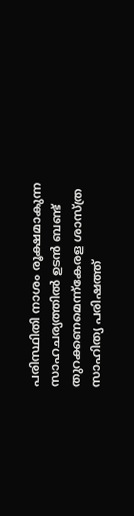പരിസ്ഥിതി നാശം രൂക്ഷമാകുന്ന സാഹചര്യത്തില്‍ ഉടൻ ബണ്ട് തുറക്കണമെന്ന്കേരള ശാസ്ത്ര സാഹിത്യ പരിഷത്ത്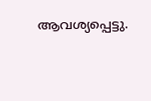ആവശ്യപ്പെട്ടു.